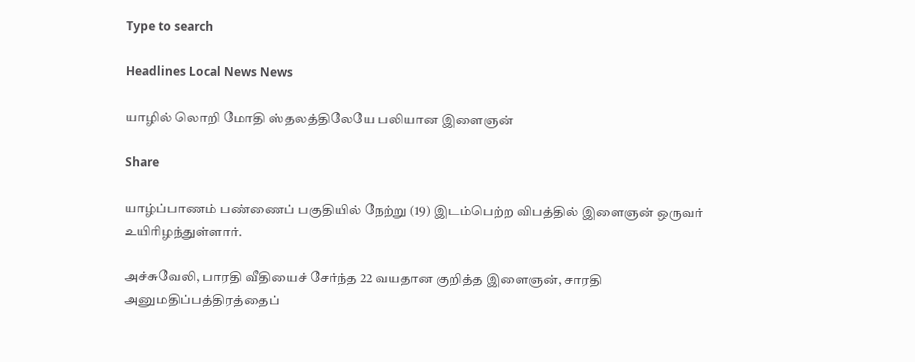Type to search

Headlines Local News News

யாழில் லொறி மோதி ஸ்தலத்திலேயே பலியான இளைஞன்

Share

யாழ்ப்பாணம் பண்ணைப் பகுதியில் நேற்று (19) இடம்பெற்ற விபத்தில் இளைஞன் ஒருவர் உயிரிழந்துள்ளார்.

அச்சுவேலி, பாரதி வீதியைச் சேர்ந்த 22 வயதான குறித்த இளைஞன், சாரதி அனுமதிப்பத்திரத்தைப்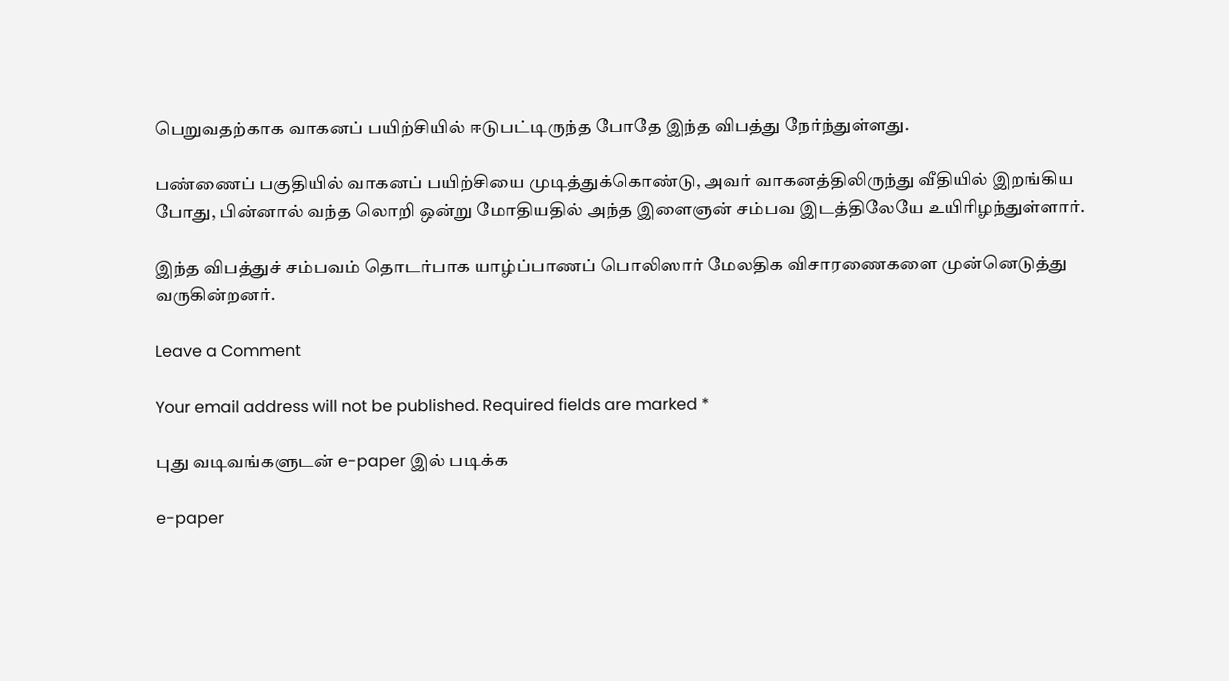பெறுவதற்காக வாகனப் பயிற்சியில் ஈடுபட்டிருந்த போதே இந்த விபத்து நேர்ந்துள்ளது.

பண்ணைப் பகுதியில் வாகனப் பயிற்சியை முடித்துக்கொண்டு, அவர் வாகனத்திலிருந்து வீதியில் இறங்கிய போது, பின்னால் வந்த லொறி ஒன்று மோதியதில் அந்த இளைஞன் சம்பவ இடத்திலேயே உயிரிழந்துள்ளார்.

இந்த விபத்துச் சம்பவம் தொடர்பாக யாழ்ப்பாணப் பொலிஸார் மேலதிக விசாரணைகளை முன்னெடுத்து வருகின்றனர்.

Leave a Comment

Your email address will not be published. Required fields are marked *

புது வடிவங்களுடன் e-paper இல் படிக்க

e-paper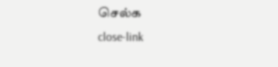செல்க
close-link